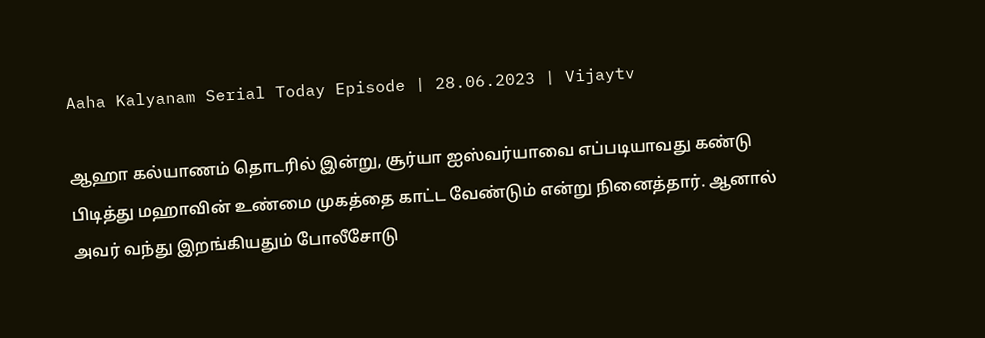Aaha Kalyanam Serial Today Episode | 28.06.2023 | Vijaytv

ஆஹா கல்யாணம் தொடரில் இன்று, சூர்யா ஐஸ்வர்யாவை எப்படியாவது கண்டு பிடித்து மஹாவின் உண்மை முகத்தை காட்ட வேண்டும் என்று நினைத்தார். ஆனால் அவர் வந்து இறங்கியதும் போலீசோடு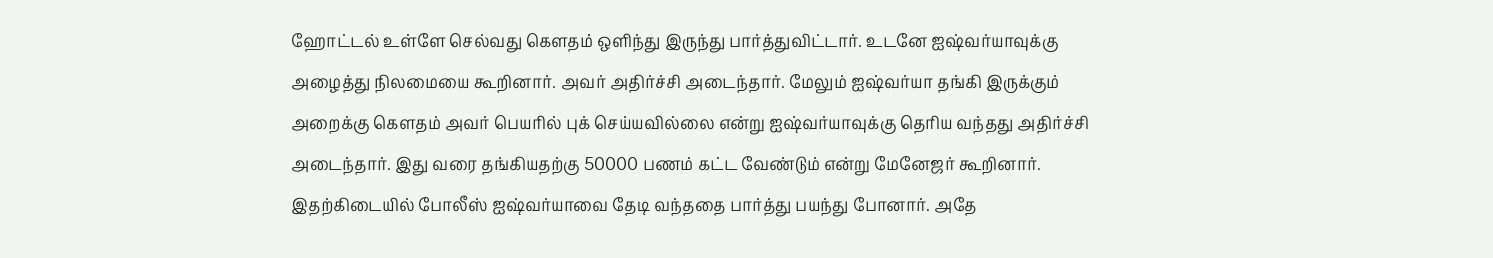ஹோட்டல் உள்ளே செல்வது கௌதம் ஒளிந்து இருந்து பார்த்துவிட்டார். உடனே ஐஷ்வர்யாவுக்கு அழைத்து நிலமையை கூறினார். அவர் அதிர்ச்சி அடைந்தார். மேலும் ஐஷ்வர்யா தங்கி இருக்கும் அறைக்கு கௌதம் அவர் பெயரில் புக் செய்யவில்லை என்று ஐஷ்வர்யாவுக்கு தெரிய வந்தது அதிர்ச்சி அடைந்தார். இது வரை தங்கியதற்கு 50000 பணம் கட்ட வேண்டும் என்று மேனேஜர் கூறினார். இதற்கிடையில் போலீஸ் ஐஷ்வர்யாவை தேடி வந்ததை பார்த்து பயந்து போனார். அதே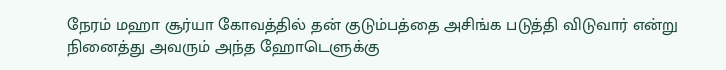நேரம் மஹா சூர்யா கோவத்தில் தன் குடும்பத்தை அசிங்க படுத்தி விடுவார் என்று நினைத்து அவரும் அந்த ஹோடெளுக்கு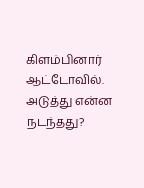கிளம்பினார் ஆட்டோவில். அடுத்து என்ன நடந்தது?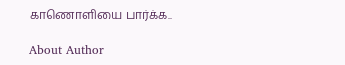காணொளியை பார்க்க..

About Author